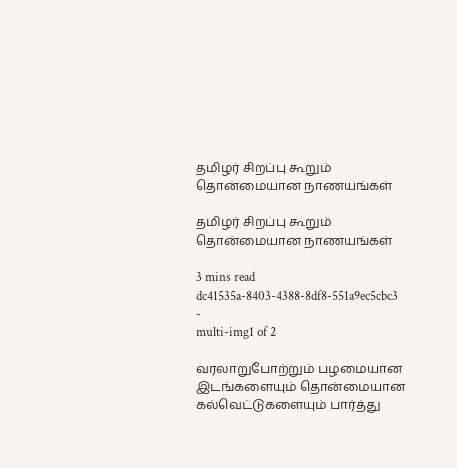தமிழர் சிறப்பு கூறும் தொன்மையான நாணயங்கள்

தமிழர் சிறப்பு கூறும் தொன்மையான நாணயங்கள்

3 mins read
dc41535a-8403-4388-8df8-551a9ec5cbc3
-
multi-img1 of 2

வரலாறுபோற்றும் பழமையான இடங்களையும் தொன்மையான கல்வெட்டுகளையும் பார்த்து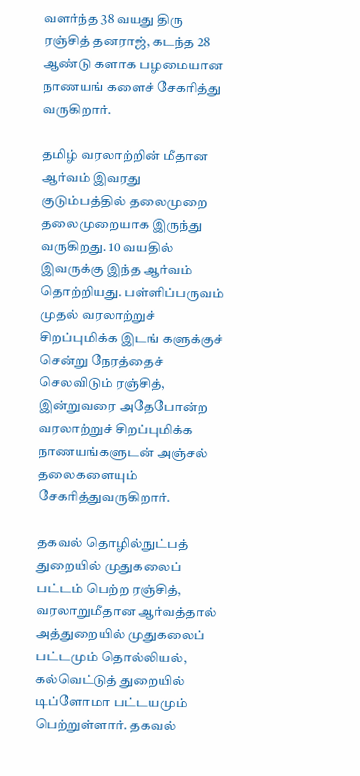வளர்ந்த 38 வயது திரு ரஞ்சித் தனராஜ், கடந்த 28 ஆண்டு களாக பழமையான நாணயங் களைச் சேகரித்து வருகிறார்.

தமிழ் வரலாற்றின் மீதான ஆர்வம் இவரது குடும்பத்தில் தலைமுறை தலைமுறையாக இருந்து வருகிறது. 10 வயதில் இவருக்கு இந்த ஆர்வம் தொற்றியது. பள்ளிப்பருவம் முதல் வரலாற்றுச் சிறப்புமிக்க இடங் களுக்குச் சென்று நேரத்தைச் செலவிடும் ரஞ்சித், இன்றுவரை அதேபோன்ற வரலாற்றுச் சிறப்புமிக்க நாணயங்களுடன் அஞ்சல் தலைகளையும் சேகரித்துவருகிறார்.

தகவல் தொழில்நுட்பத் துறையில் முதுகலைப் பட்டம் பெற்ற ரஞ்சித், வரலாறுமீதான ஆர்வத்தால் அத்துறையில் முதுகலைப் பட்டமும் தொல்லியல், கல்வெட்டுத் துறையில் டிப்ளோமா பட்டயமும் பெற்றுள்ளார். தகவல்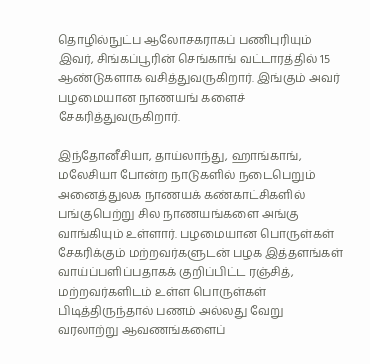தொழில்நுட்ப ஆலோசகராகப் பணிபுரியும் இவர், சிங்கப்பூரின் செங்காங் வட்டாரத்தில் 15 ஆண்டுகளாக வசித்துவருகிறார். இங்கும் அவர் பழமையான நாணயங் களைச் சேகரித்துவருகிறார்.

இந்தோனீசியா, தாய்லாந்து, ஹாங்காங், மலேசியா போன்ற நாடுகளில் நடைபெறும் அனைத்துலக நாணயக் கண்காட்சிகளில் பங்குபெற்று சில நாணயங்களை அங்கு வாங்கியும் உள்ளார். பழமையான பொருள்கள் சேகரிக்கும் மற்றவர்களுடன் பழக இத்தளங்கள் வாய்ப்பளிப்பதாகக் குறிப்பிட்ட ரஞ்சித், மற்றவர்களிடம் உள்ள பொருள்கள் பிடித்திருந்தால் பணம் அல்லது வேறு வரலாற்று ஆவணங்களைப்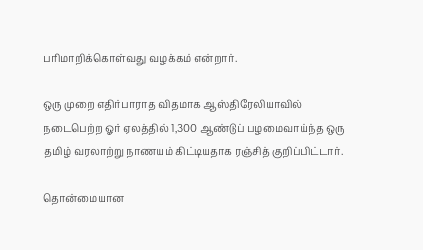பரிமாறிக்கொள்வது வழக்கம் என்றார்.

ஒரு முறை எதிர்பாராத விதமாக ஆஸ்திரேலியாவில் நடைபெற்ற ஓர் ஏலத்தில் 1,300 ஆண்டுப் பழமைவாய்ந்த ஒரு தமிழ் வரலாற்று நாணயம் கிட்டியதாக ரஞ்சித் குறிப்பிட்டார்.

தொன்மையான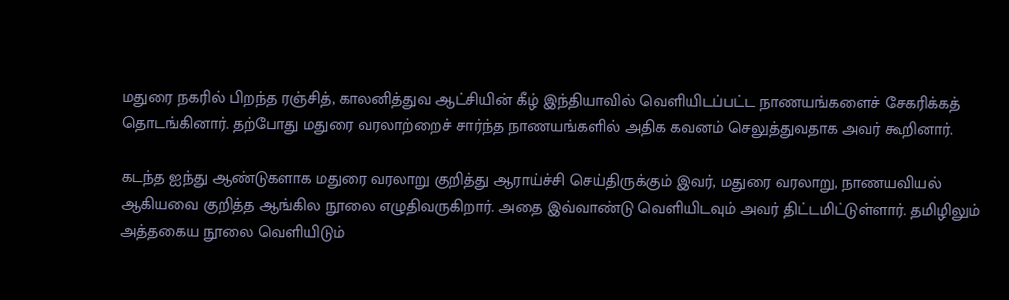மதுரை நகரில் பிறந்த ரஞ்சித், காலனித்துவ ஆட்சியின் கீழ் இந்தியாவில் வெளியிடப்பட்ட நாணயங்களைச் சேகரிக்கத் தொடங்கினார். தற்போது மதுரை வரலாற்றைச் சார்ந்த நாணயங்களில் அதிக கவனம் செலுத்துவதாக அவர் கூறினார்.

கடந்த ஐந்து ஆண்டுகளாக மதுரை வரலாறு குறித்து ஆராய்ச்சி செய்திருக்கும் இவர், மதுரை வரலாறு, நாணயவியல் ஆகியவை குறித்த ஆங்கில நூலை எழுதிவருகிறார். அதை இவ்வாண்டு வெளியிடவும் அவர் திட்டமிட்டுள்ளார். தமிழிலும் அத்தகைய நூலை வெளியிடும்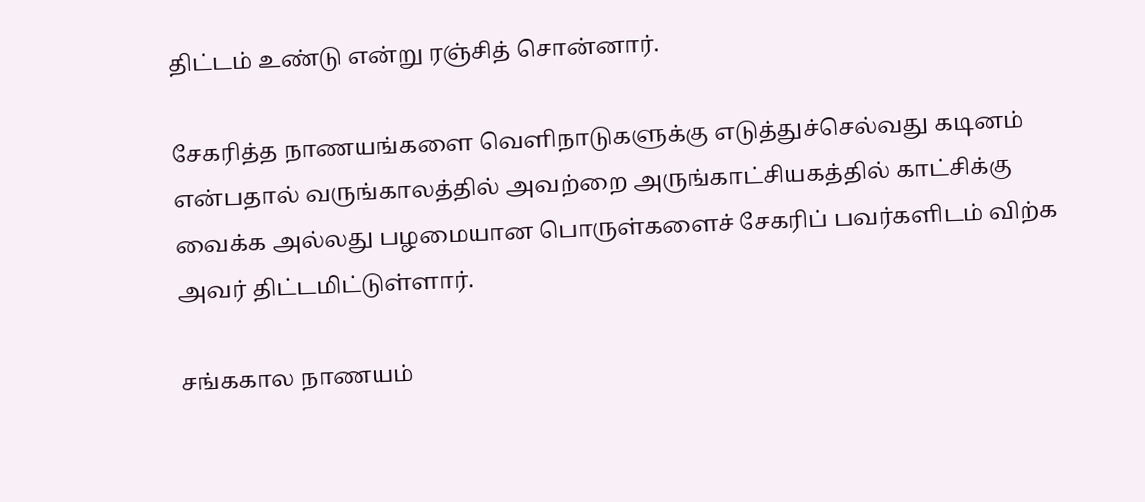திட்டம் உண்டு என்று ரஞ்சித் சொன்னார்.

சேகரித்த நாணயங்களை வெளிநாடுகளுக்கு எடுத்துச்செல்வது கடினம் என்பதால் வருங்காலத்தில் அவற்றை அருங்காட்சியகத்தில் காட்சிக்கு வைக்க அல்லது பழமையான பொருள்களைச் சேகரிப் பவர்களிடம் விற்க அவர் திட்டமிட்டுள்ளார்.

சங்ககால நாணயம்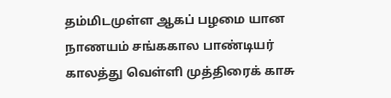தம்மிடமுள்ள ஆகப் பழமை யான நாணயம் சங்ககால பாண்டியர் காலத்து வெள்ளி முத்திரைக் காசு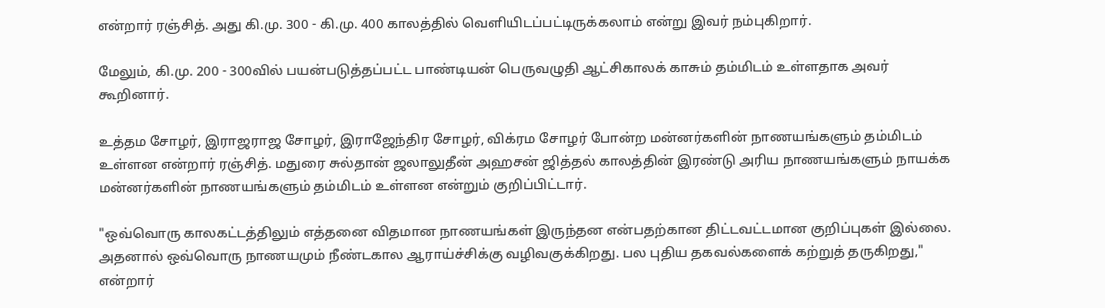என்றார் ரஞ்சித். அது கி.மு. 300 - கி.மு. 400 காலத்தில் வெளியிடப்பட்டிருக்கலாம் என்று இவர் நம்புகிறார்.

மேலும், கி.மு. 200 - 300வில் பயன்படுத்தப்பட்ட பாண்டியன் பெருவழுதி ஆட்சிகாலக் காசும் தம்மிடம் உள்ளதாக அவர் கூறினார்.

உத்தம சோழர், இராஜராஜ சோழர், இராஜேந்திர சோழர், விக்ரம சோழர் போன்ற மன்னர்களின் நாணயங்களும் தம்மிடம் உள்ளன என்றார் ரஞ்சித். மதுரை சுல்தான் ஜலாலுதீன் அஹசன் ஜித்தல் காலத்தின் இரண்டு அரிய நாணயங்களும் நாயக்க மன்னர்களின் நாணயங்களும் தம்மிடம் உள்ளன என்றும் குறிப்பிட்டார்.

"ஒவ்வொரு காலகட்டத்திலும் எத்தனை விதமான நாணயங்கள் இருந்தன என்பதற்கான திட்டவட்டமான குறிப்புகள் இல்லை. அதனால் ஒவ்வொரு நாணயமும் நீண்டகால ஆராய்ச்சிக்கு வழிவகுக்கிறது. பல புதிய தகவல்களைக் கற்றுத் தருகிறது," என்றார்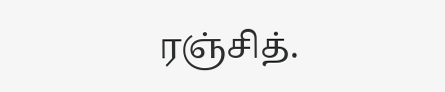ரஞ்சித்.